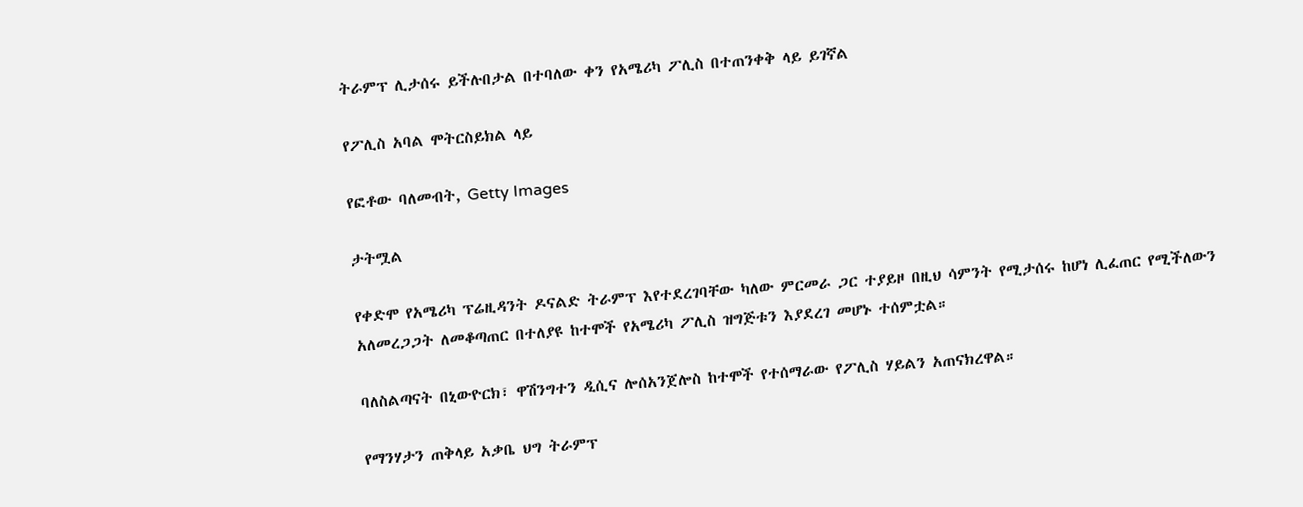ትራምፕ ሊታሰሩ ይችሉበታል በተባለው ቀን የአሜሪካ ፖሊስ በተጠንቀቅ ላይ ይገኛል

የፖሊስ አባል ሞትርስይክል ላይ

የፎቶው ባለመብት, Getty Images

ታትሟል

የቀድሞ የአሜሪካ ፕሬዚዳንት ዶናልድ ትራምፕ እየተደረገባቸው ካለው ምርመራ ጋር ተያይዞ በዚህ ሳምንት የሚታሰሩ ከሆነ ሊፈጠር የሚችለውን አለመረጋጋት ለመቆጣጠር በተለያዩ ከተሞች የአሜሪካ ፖሊስ ዝግጅቱን እያደረገ መሆኑ ተሰምቷል።

ባለስልጣናት በኒውዮርክ፣ ዋሽንግተን ዲሲና ሎሰአንጀሎስ ከተሞች የተሰማራው የፖሊስ ሃይልን አጠናክረዋል።

የማንሃታን ጠቅላይ አቃቤ ህግ ትራምፕ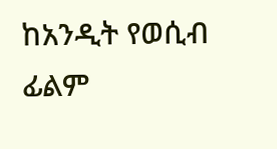ከአንዲት የወሲብ ፊልም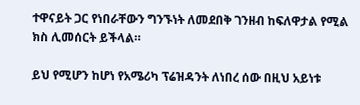ተዋናይት ጋር የነበራቸውን ግንኙነት ለመደበቅ ገንዘብ ከፍለዋታል የሚል ክስ ሊመሰርት ይችላል።

ይህ የሚሆን ከሆነ የአሜሪካ ፕሬዝዳንት ለነበረ ሰው በዚህ አይነቱ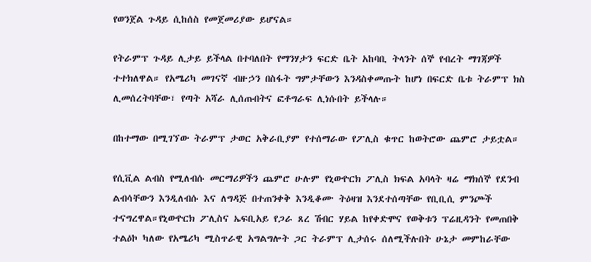የወንጀል ጉዳይ ሲከሰስ የመጀመሪያው ይሆናል።

የትራምፕ ጉዳይ ሊታይ ይችላል በተባለበት የማንሃታን ፍርድ ቤት አከባቢ ትላንት ሰኞ የብረት ማገጃዎች ተተክለዋል። የአሜሪካ መገናኛ ብዙኃን በስፋት ግምታቸውን እንዳስቀመጡት ከሆነ በፍርድ ቤቱ ትራምፕ ክስ ሊመሰረትባቸው፣ የጣት አሻራ ሊሰጡበትና ፎቶግራፍ ሊነሱበት ይችላሉ።

በከተማው በሚገኘው ትራምፕ ታወር አቅራቢያም የተሰማራው የፖሊስ ቁጥር ከወትሮው ጨምሮ ታይቷል።

የሲቪል ልብስ የሚለብሱ መርማሪዎችን ጨምሮ ሁሉም የኒውዮርክ ፖሊስ ክፍል አባላት ዛሬ ማክሰኞ የደንብ ልብሳቸውን እንዲለብሱ እና ለግዳጅ በተጠንቀቅ እንዲቆሙ ትዕዛዝ እንደተሰጣቸው የቢቢሲ ምንጮች ተናግረዋል።የኒውዮርክ ፖሊስና ኤፍቢአይ የጋራ ጸረ ሽብር ሃይል ከየቀድሞና የወቅቱን ፕሬዚዳንት የመጠበቅ ተልዕኮ ካለው የአሜሪካ ሚስጥራዊ አግልግሎት ጋር ትራምፕ ሊታሰሩ ሰለሚችሉበት ሁኔታ መምከራቸው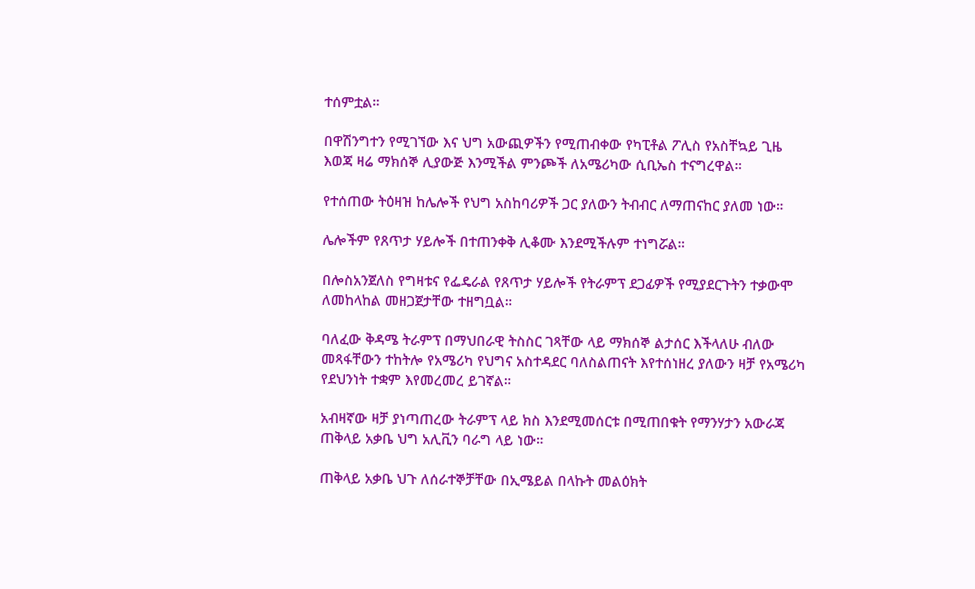ተሰምቷል።

በዋሽንግተን የሚገኘው እና ህግ አውጪዎችን የሚጠብቀው የካፒቶል ፖሊስ የአስቸኳይ ጊዜ እወጃ ዛሬ ማክሰኞ ሊያውጅ እንሚችል ምንጮች ለአሜሪካው ሲቢኤስ ተናግረዋል።

የተሰጠው ትዕዛዝ ከሌሎች የህግ አስከባሪዎች ጋር ያለውን ትብብር ለማጠናከር ያለመ ነው።

ሌሎችም የጸጥታ ሃይሎች በተጠንቀቅ ሊቆሙ እንደሚችሉም ተነግሯል።

በሎስአንጀለስ የግዛቱና የፌዴራል የጸጥታ ሃይሎች የትራምፕ ደጋፊዎች የሚያደርጉትን ተቃውሞ ለመከላከል መዘጋጀታቸው ተዘግቧል።

ባለፈው ቅዳሜ ትራምፕ በማህበራዊ ትስስር ገጻቸው ላይ ማክሰኞ ልታሰር እችላለሁ ብለው መጻፋቸውን ተከትሎ የአሜሪካ የህግና አስተዳደር ባለስልጠናት እየተሰነዘረ ያለውን ዛቻ የአሜሪካ የደህንነት ተቋም እየመረመረ ይገኛል።

አብዛኛው ዛቻ ያነጣጠረው ትራምፕ ላይ ክስ እንደሚመሰርቱ በሚጠበቁት የማንሃታን አውራጃ ጠቅላይ አቃቤ ህግ አሊቪን ባራግ ላይ ነው።

ጠቅላይ አቃቤ ህጉ ለሰራተኞቻቸው በኢሜይል በላኩት መልዕክት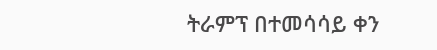ትራምፕ በተመሳሳይ ቀን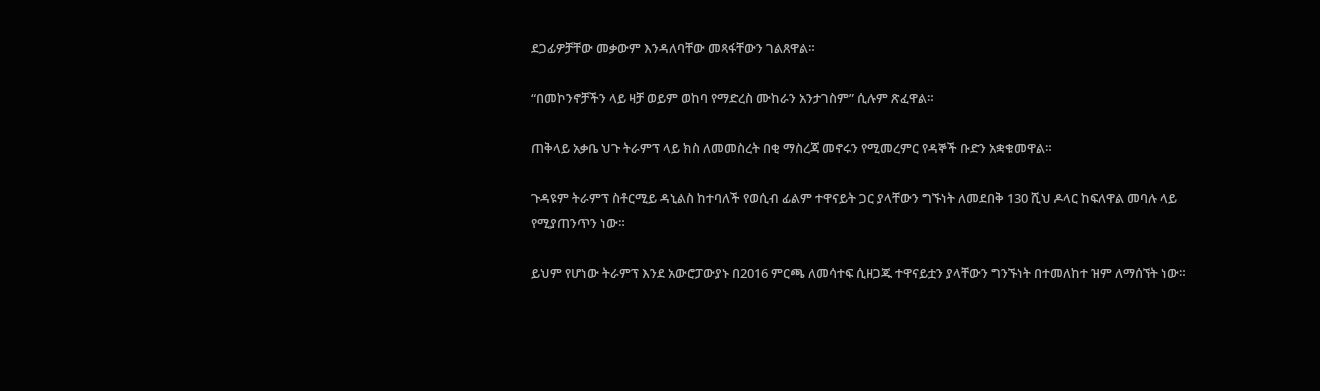ደጋፊዎቻቸው መቃውም እንዳለባቸው መጻፋቸውን ገልጸዋል።

“በመኮንኖቻችን ላይ ዛቻ ወይም ወከባ የማድረስ ሙከራን አንታገስም” ሲሉም ጽፈዋል።

ጠቅላይ አቃቤ ህጉ ትራምፕ ላይ ክስ ለመመስረት በቂ ማስረጃ መኖሩን የሚመረምር የዳኞች ቡድን አቋቁመዋል።

ጉዳዩም ትራምፕ ስቶርሚይ ዳኒልስ ከተባለች የወሲብ ፊልም ተዋናይት ጋር ያላቸውን ግኙነት ለመደበቅ 130 ሺህ ዶላር ከፍለዋል መባሉ ላይ የሚያጠንጥን ነው።

ይህም የሆነው ትራምፕ እንደ አውሮፓውያኑ በ2016 ምርጫ ለመሳተፍ ሲዘጋጁ ተዋናይቷን ያላቸውን ግንኙነት በተመለከተ ዝም ለማሰኘት ነው።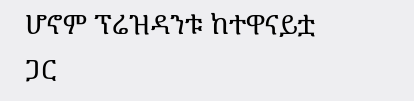ሆኖም ፕሬዝዳንቱ ከተዋናይቷ ጋር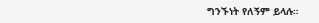ግንኙነት የለኝም ይላሉ።